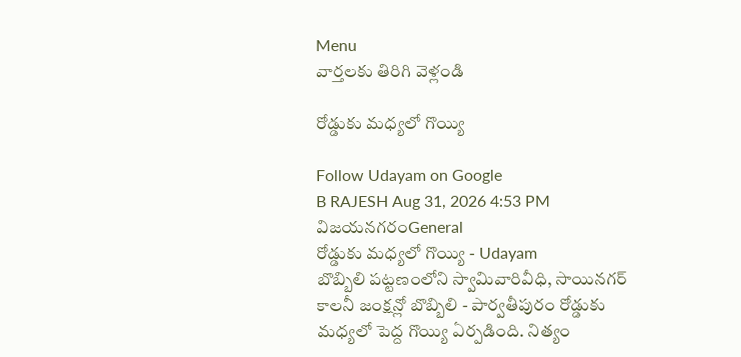Menu
వార్తలకు తిరిగి వెళ్లండి

రోడ్డుకు మధ్యలో గొయ్యి

Follow Udayam on Google
B RAJESH Aug 31, 2026 4:53 PM విజయనగరంGeneral
రోడ్డుకు మధ్యలో గొయ్యి - Udayam
బొబ్బిలి పట్టణంలోని స్వామివారివీధి, సాయినగర్ కాలనీ జంక్షన్లో బొబ్బిలి - పార్వతీపురం రోడ్డుకు మధ్యలో పెద్ద గొయ్యి ఏర్పడింది. నిత్యం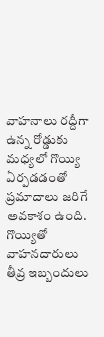వాహనాలు రద్దీగా ఉన్న రోడ్డుకు మధ్యలో గొయ్యి ఏర్పడడంతో ప్రమాదాలు జరిగే అవకాశం ఉంది. గొయ్యితో వాహనదారులు తీవ్ర ఇబ్బందులు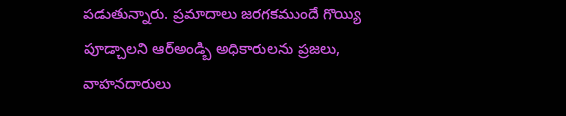పడుతున్నారు. ప్రమాదాలు జరగకముందే గొయ్యి పూడ్చాలని ఆర్అండ్బి అధికారులను ప్రజలు, వాహనదారులు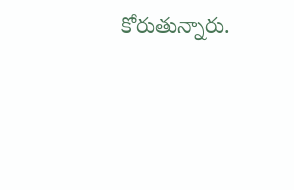కోరుతున్నారు.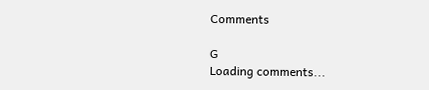Comments

G
Loading comments...